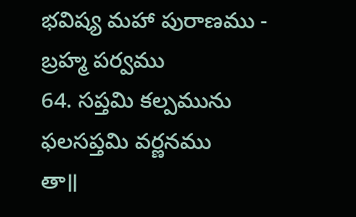భవిష్య మహా పురాణము - బ్రహ్మ పర్వము
64. సప్తమి కల్పమును ఫలసప్తమి వర్ణనము
తా॥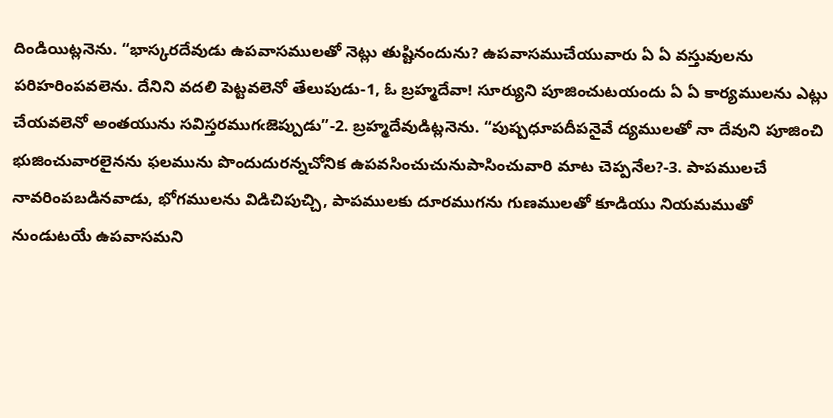దిండియిట్లనెను. “భాస్కరదేవుడు ఉపవాసములతో నెట్లు తుష్టినందును? ఉపవాసముచేయువారు ఏ ఏ వస్తువులను పరిహరింపవలెను. దేనిని వదలి పెట్టవలెనో తేలుపుడు-1, ఓ బ్రహ్మదేవా! సూర్యుని పూజించుటయందు ఏ ఏ కార్యములను ఎట్లు చేయవలెనో అంతయును సవిస్తరముగఁజెప్పుడు”-2. బ్రహ్మదేవుడిట్లనెను. “పుష్పధూపదీపనైవే ద్యములతో నా దేవుని పూజించి భుజించువారలైనను ఫలమును పొందుదురన్నచోనిక ఉపవసించుచునుపాసించువారి మాట చెప్పనేల?-3. పాపములచే నావరింపబడినవాడు, భోగములను విడిచిపుచ్చి, పాపములకు దూరముగను గుణములతో కూడియు నియమముతో నుండుటయే ఉపవాసమని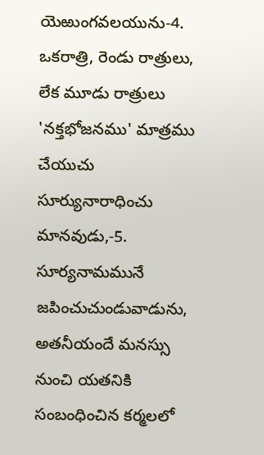యెఱుంగవలయును-4. ఒకరాత్రి, రెండు రాత్రులు, లేక మూడు రాత్రులు 'నక్తభోజనము' మాత్రము చేయుచు సూర్యునారాధించు మానవుడు,-5. సూర్యనామమునే జపించుచుండువాడును, అతనీయందే మనస్సు నుంచి యతనికి సంబంధించిన కర్మలలో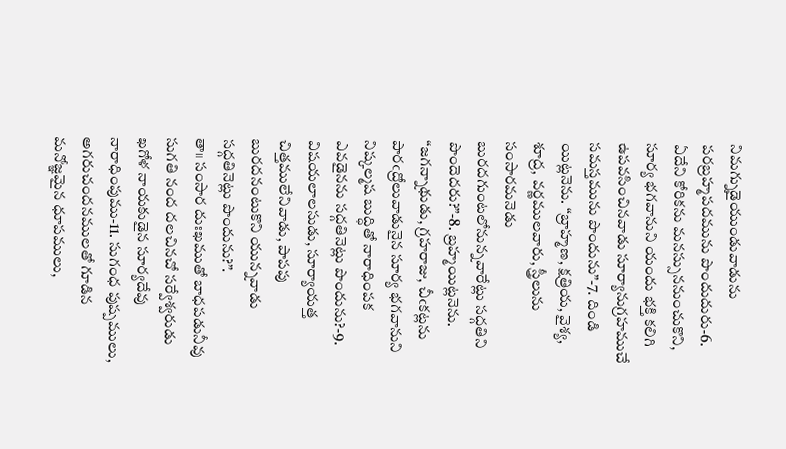నిమగ్నుడైయుండువాడును పరబ్రహ్మపదమును పొందుదురు-6. ఏదేని కోరికను మనస్సుననుంచుకొని, సూర్య భగవానుని యందు భక్తి కలిగి ఉపవసించినవాడు సూర్యానుగ్రహముచే సమస్తమును పొందును”-7. దిండి యిట్లనెను. “బ్రాహ్మణ, క్షత్రియ, వైశ్య, శూద్ర, వర్ణములవారు, స్త్రీలును సంసారమనెడు బురదగుంటలోనున్నవారేట్లు సద్గతిని పొందెదరు?”-8. బ్రహ్మయిట్లనెను. “జగన్నాథుడు, గ్రహరాజు, చీఁకట్లను పారఁద్రోలువాడునైన సూర్య భగవానుని నిష్కల్మష బుద్ధితో నారాధింపక ఎవడైనను సద్గతినెట్లు పొందును?-9. విషయలాలసుడు, సూర్యాయత్త చిత్తములేనివాడు, పాపపు బురదనంటుకొని యున్నవాడు సద్గతినెట్లు పొందును?”.
తా॥ సంసార దుఃఖముతో బాధపడునీవు సుగతి నంద దలచినచో సర్వేశ్వరుడు ఖగోళ నాయకుడైన సూర్యదేవు నారాధింపుము-11. సుగంధ పుష్పములు, అగరుచందనములతో గూడిన మనోజ్ఞమైన ధూపములు,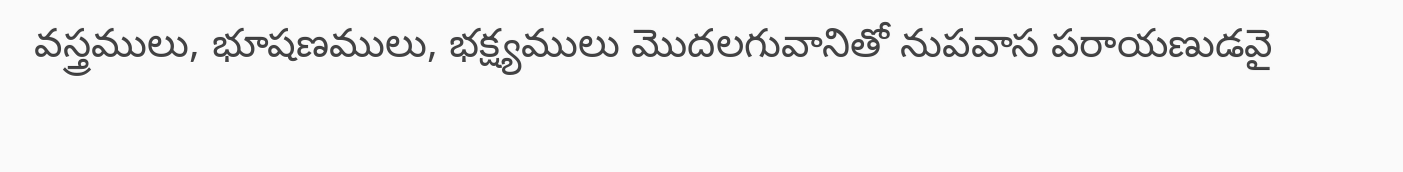వస్త్రములు, భూషణములు, భక్ష్యములు మొదలగువానితో నుపవాస పరాయణుడవై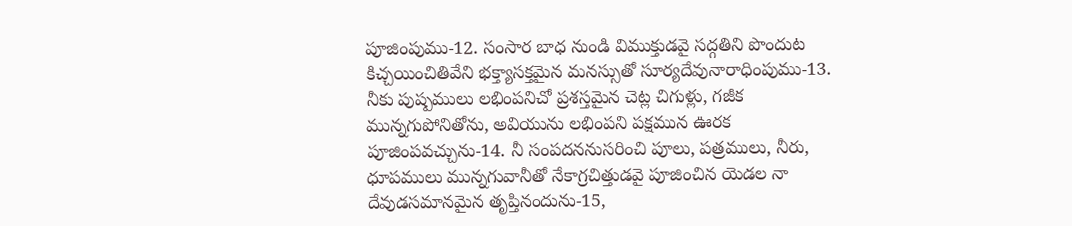పూజింపుము-12. సంసార బాధ నుండి విముక్తుడవై సద్గతిని పొందుట కిచ్చయించితివేని భక్త్యాసక్తమైన మనస్సుతో సూర్యదేవునారాధింపుము-13. నీకు పుష్పములు లభింపనిచో ప్రశస్తమైన చెట్ల చిగుళ్లు, గజీక మున్నగుపోనితోను, అవియును లభింపని పక్షమున ఊరక పూజింపవచ్చును-14. నీ సంపదననుసరించి పూలు, పత్రములు, నీరు, ధూపములు మున్నగువానీతో నేకాగ్రచిత్తుడవై పూజించిన యెడల నా దేవుడసమానమైన తృప్తినందును-15,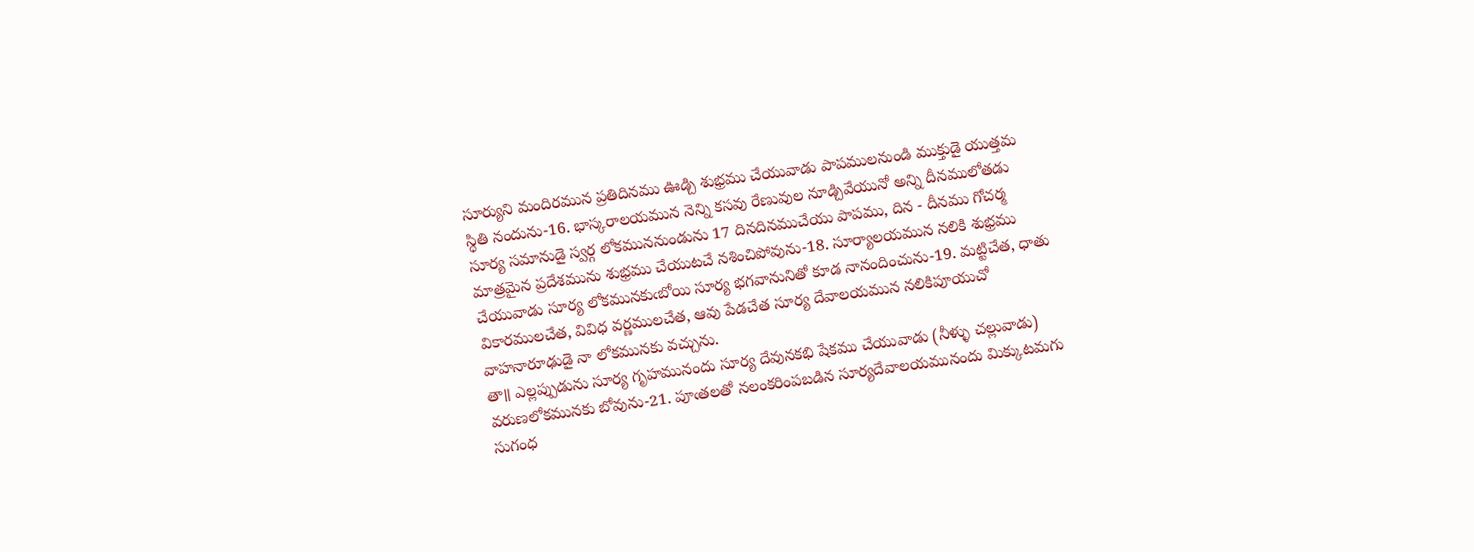సూర్యుని మందిరమున ప్రతిదినము ఊడ్చి శుభ్రము చేయువాడు పాపములనుండి ముక్తుడై యుత్తమ స్థితి నందును-16. భాస్కరాలయమున నెన్ని కసవు రేణువుల నూడ్చివేయునో అన్ని దీనములోతడు సూర్య సమానుడై స్వర్గ లోకముననుండును 17 దినదినముచేయు పాపము, దిన - దీనము గోచర్మ మాత్రమైన ప్రదేశమును శుభ్రము చేయుటచే నశించిపోవును-18. సూర్యాలయమున నలికి శుభ్రము చేయువాడు సూర్య లోకమునకుఁబోయి సూర్య భగవానునితో కూడ నానందించును-19. మట్టిచేత, ధాతు వికారములచేత, వివిధ వర్ణములచేత, ఆవు పేడచేత సూర్య దేవాలయమున నలికిపూయుచో వాహనారూఢుడై నా లోకమునకు వచ్చును.
తా॥ ఎల్లప్పుడును సూర్య గృహమునందు సూర్య దేవునకభి షేకము చేయువాడు (నీళ్ళు చల్లువాడు) వరుణలోకమునకు బోవును-21. పూఁతలతో నలంకరింపబడిన సూర్యదేవాలయమునందు మిక్కుటమగు సుగంధ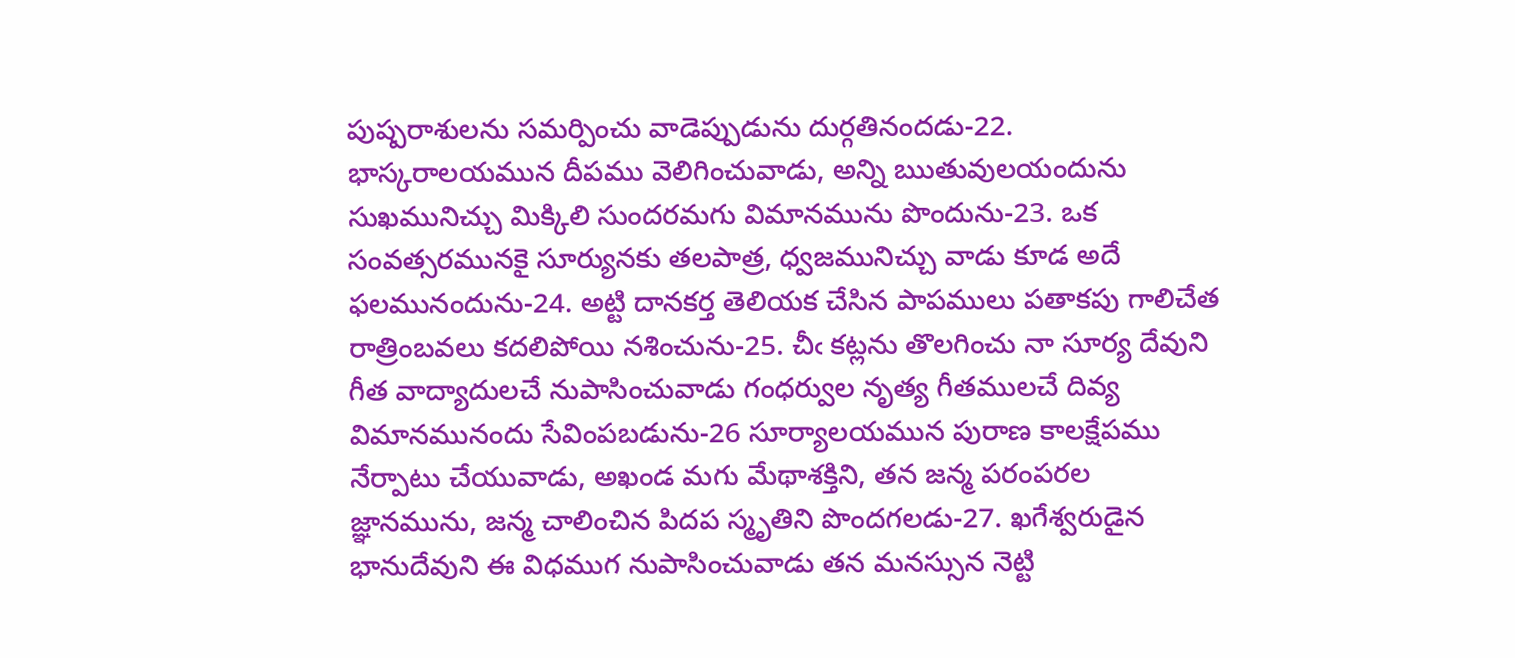పుష్పరాశులను సమర్పించు వాడెప్పుడును దుర్గతినందడు-22. భాస్కరాలయమున దీపము వెలిగించువాడు, అన్ని ఋతువులయందును సుఖమునిచ్చు మిక్కిలి సుందరమగు విమానమును పొందును-23. ఒక సంవత్సరమునకై సూర్యునకు తలపాత్ర, ధ్వజమునిచ్చు వాడు కూడ అదే ఫలమునందును-24. అట్టి దానకర్త తెలియక చేసిన పాపములు పతాకపు గాలిచేత రాత్రింబవలు కదలిపోయి నశించును-25. చీఁ కట్లను తొలగించు నా సూర్య దేవుని గీత వాద్యాదులచే నుపాసించువాడు గంధర్వుల నృత్య గీతములచే దివ్య విమానమునందు సేవింపబడును-26 సూర్యాలయమున పురాణ కాలక్షేపము నేర్పాటు చేయువాడు, అఖండ మగు మేథాశక్తిని, తన జన్మ పరంపరల జ్ఞానమును, జన్మ చాలించిన పిదప స్మృతిని పొందగలడు-27. ఖగేశ్వరుడైన భానుదేవుని ఈ విధముగ నుపాసించువాడు తన మనస్సున నెట్టి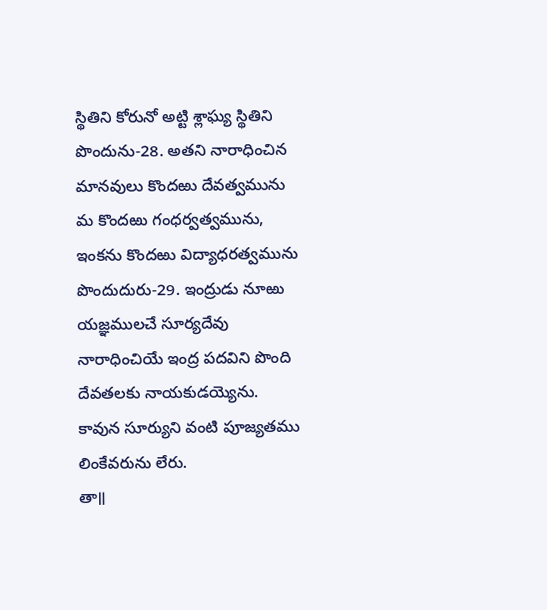స్థితిని కోరునో అట్టి శ్లాఘ్య స్థితిని పొందును-28. అతని నారాధించిన మానవులు కొందఱు దేవత్వమును మ కొందఱు గంధర్వత్వమును, ఇంకను కొందఱు విద్యాధరత్వమును పొందుదురు-29. ఇంద్రుడు నూఱు యజ్ఞములచే సూర్యదేవు నారాధించియే ఇంద్ర పదవిని పొంది దేవతలకు నాయకుడయ్యెను. కావున సూర్యుని వంటి పూజ్యతము లింకేవరును లేరు.
తా॥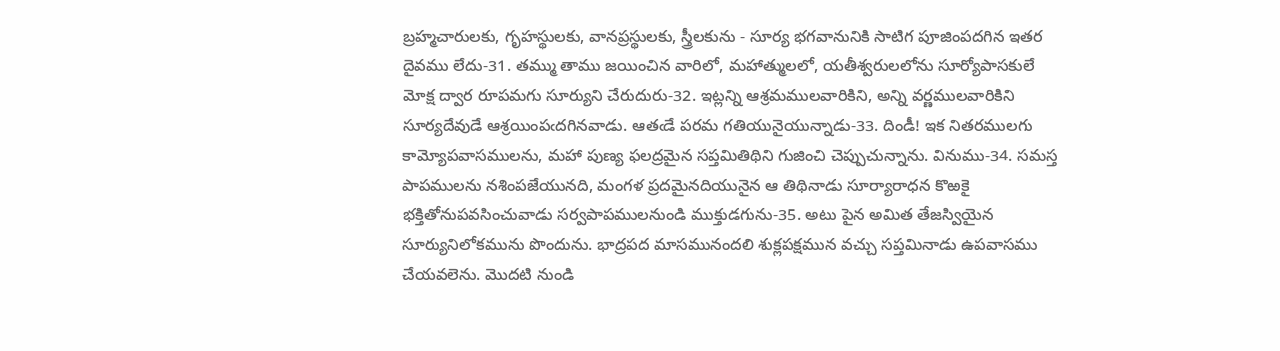బ్రహ్మచారులకు, గృహస్థులకు, వానప్రస్థులకు, స్త్రీలకును - సూర్య భగవానునికి సాటిగ పూజింపదగిన ఇతర దైవము లేదు-31. తమ్ము తాము జయించిన వారిలో, మహాత్ములలో, యతీశ్వరులలోను సూర్యోపాసకులే మోక్ష ద్వార రూపమగు సూర్యుని చేరుదురు-32. ఇట్లన్ని ఆశ్రమములవారికిని, అన్ని వర్ణములవారికిని సూర్యదేవుడే ఆశ్రయింపఁదగినవాడు. ఆతఁడే పరమ గతియునైయున్నాడు-33. దిండీ! ఇక నితరములగు కామ్యోపవాసములను, మహా పుణ్య ఫలద్రమైన సప్తమితిథిని గుజించి చెప్పుచున్నాను. వినుము-34. సమస్త పాపములను నశింపజేయునది, మంగళ ప్రదమైనదియునైన ఆ తిథినాడు సూర్యారాధన కొఱకై భక్తితోనుపవసించువాడు సర్వపాపములనుండి ముక్తుడగును-35. అటు పైన అమిత తేజస్వియైన సూర్యునిలోకమును పొందును. భాద్రపద మాసమునందలి శుక్లపక్షమున వచ్చు సప్తమినాడు ఉపవాసము చేయవలెను. మొదటి నుండి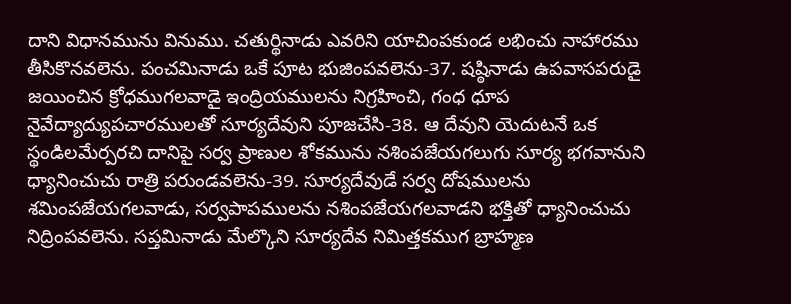దాని విధానమును వినుము. చతుర్థినాడు ఎవరిని యాచింపకుండ లభించు నాహారము తీసికొనవలెను. పంచమినాడు ఒకే పూట భుజింపవలెను-37. షష్ఠినాడు ఉపవాసపరుడై జయించిన క్రోధముగలవాడై ఇంద్రియములను నిగ్రహించి, గంధ ధూప నైవేద్యాద్యుపచారములతో సూర్యదేవుని పూజచేసి-38. ఆ దేవుని యెదుటనే ఒక స్థండిలమేర్పరచి దానిపై సర్వ ప్రాణుల శోకమును నశింపజేయగలుగు సూర్య భగవానుని ధ్యానించుచు రాత్రి పరుండవలెను-39. సూర్యదేవుడే సర్వ దోషములను శమింపజేయగలవాడు, సర్వపాపములను నశింపజేయగలవాడని భక్తితో ధ్యానించుచు నిద్రింపవలెను. సప్తమినాడు మేల్కొని సూర్యదేవ నిమిత్తకముగ బ్రాహ్మణ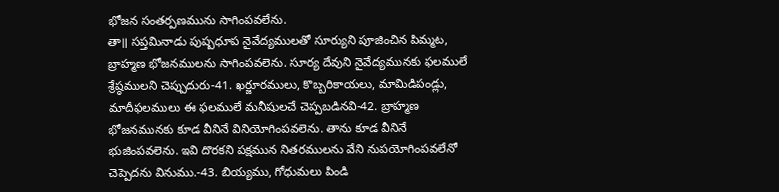భోజన సంతర్పణమును సాగింపవలేను.
తా॥ సప్తమినాడు పుష్పధూప నైవేద్యములతో సూర్యుని పూజించిన పిమ్మట, బ్రాహ్మణ భోజనములను సాగింపవలెను. సూర్య దేవుని నైవేద్యమునకు ఫలములే శ్రేష్ఠములని చెప్పుదురు-41. ఖర్జూరములు, కొబ్బరికాయలు, మామిడిపండ్లు, మాదీఫలములు ఈ ఫలములే మనీషులచే చెప్పబడినవి-42. బ్రాహ్మణ భోజనమునకు కూడ వీనినే వినియోగింపవలెను. తాను కూడ వీనినే భుజింపవలెను. ఇవి దొరకని పక్షమున నితరములను వేని నుపయోగింపవలేనో చెప్పెదను వినుము.-43. బియ్యము, గోధుమలు పిండి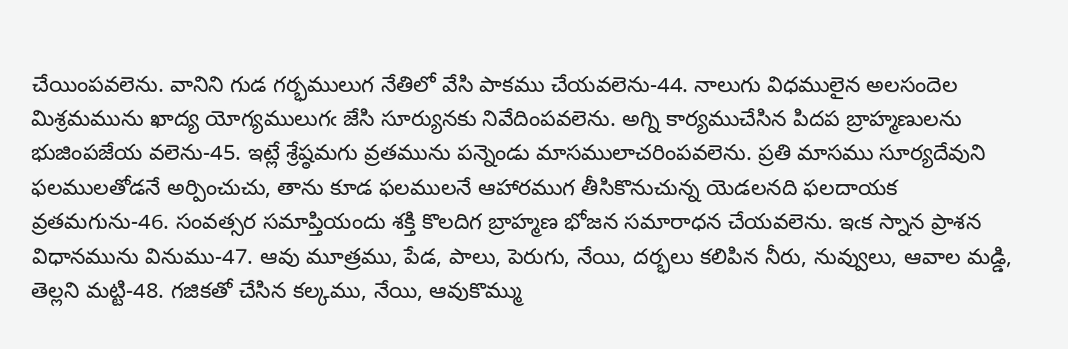చేయింపవలెను. వానిని గుడ గర్భములుగ నేతిలో వేసి పాకము చేయవలెను-44. నాలుగు విధములైన అలసందెల మిశ్రమమును ఖాద్య యోగ్యములుగఁ జేసి సూర్యునకు నివేదింపవలెను. అగ్ని కార్యముచేసిన పిదప బ్రాహ్మణులను భుజింపజేయ వలెను-45. ఇట్లే శ్రేష్ఠమగు వ్రతమును పన్నెండు మాసములాచరింపవలెను. ప్రతి మాసము సూర్యదేవుని ఫలములతోడనే అర్పించుచు, తాను కూడ ఫలములనే ఆహారముగ తీసికొనుచున్న యెడలనది ఫలదాయక వ్రతమగును-46. సంవత్సర సమాప్తియందు శక్తి కొలదిగ బ్రాహ్మణ భోజన సమారాధన చేయవలెను. ఇఁక స్నాన ప్రాశన విధానమును వినుము-47. ఆవు మూత్రము, పేడ, పాలు, పెరుగు, నేయి, దర్భలు కలిపిన నీరు, నువ్వులు, ఆవాల మడ్డి, తెల్లని మట్టి-48. గజికతో చేసిన కల్కము, నేయి, ఆవుకొమ్ము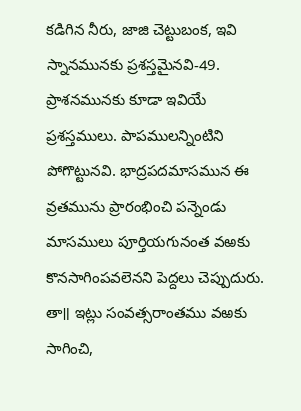కడిగిన నీరు, జాజి చెట్టుబంక, ఇవి స్నానమునకు ప్రశస్తమైనవి-49. ప్రాశనమునకు కూడా ఇవియే ప్రశస్తములు. పాపములన్నింటిని పోగొట్టునవి. భాద్రపదమాసమున ఈ వ్రతమును ప్రారంభించి పన్నెండు మాసములు పూర్తియగునంత వఱకు కొనసాగింపవలెనని పెద్దలు చెప్పుదురు.
తా॥ ఇట్లు సంవత్సరాంతము వఱకు సాగించి,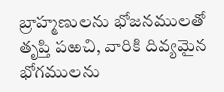బ్రాహ్మణులను భోజనములతో తృప్తి పఱచి, వారికి దివ్యమైన భోగములను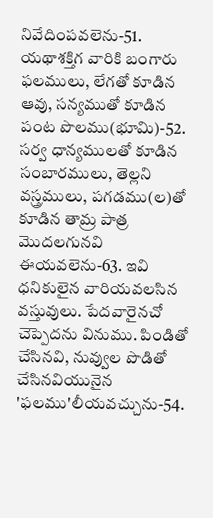నివేదింపవలెను-51. యథాశక్తిగ వారికి బంగారు ఫలములు, లేగతో కూడిన ఆవు, సన్యముతో కూడిన పంట పొలము(భూమి)-52. సర్వ ధాన్యములతో కూడిన సంబారములు, తెల్లని వస్త్రములు, పగడము(ల)తో కూడిన తామ్ర పాత్ర మొదలగునవి ఈయవలెను-63. ఇవి ధనికులైన వారియవలసిన వస్తువులు. పేదవారైనచో చెప్పెదను వినుము. పిండితో చేసినవి, నువ్వుల పొడితో చేసినవియునైన 'ఫలము'లీయవచ్చును-54.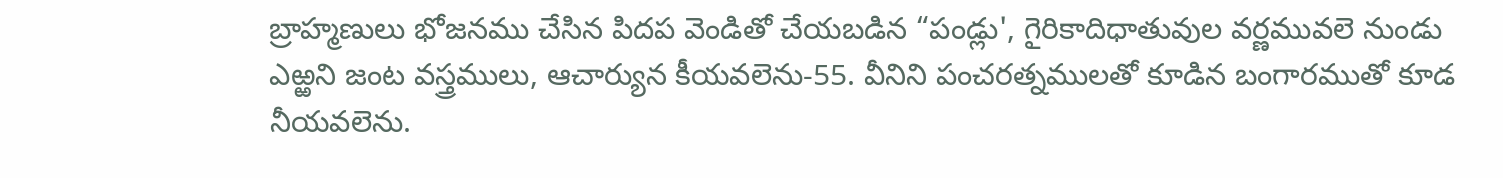బ్రాహ్మణులు భోజనము చేసిన పిదప వెండితో చేయబడిన “పండ్లు', గైరికాదిధాతువుల వర్ణమువలె నుండు ఎఱ్ఱని జంట వస్త్రములు, ఆచార్యున కీయవలెను-55. వీనిని పంచరత్నములతో కూడిన బంగారముతో కూడ నీయవలెను.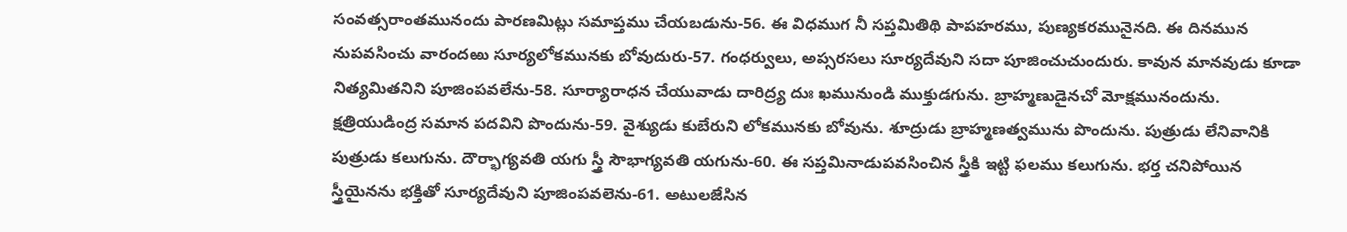సంవత్సరాంతమునందు పారణమిట్లు సమాప్తము చేయబడును-56. ఈ విధముగ నీ సప్తమితిథి పాపహరము, పుణ్యకరమునైనది. ఈ దినమున నుపవసించు వారందఱు సూర్యలోకమునకు బోవుదురు-57. గంధర్వులు, అప్సరసలు సూర్యదేవుని సదా పూజించుచుందురు. కావున మానవుడు కూడా నిత్యమితనిని పూజింపవలేను-58. సూర్యారాధన చేయువాడు దారిద్ర్య దుః ఖమునుండి ముక్తుడగును. బ్రాహ్మణుడైనచో మోక్షమునందును. క్షత్రియుడింద్ర సమాన పదవిని పొందును-59. వైశ్యుడు కుబేరుని లోకమునకు బోవును. శూద్రుడు బ్రాహ్మణత్వమును పొందును. పుత్రుడు లేనివానికి పుత్రుడు కలుగును. దౌర్భాగ్యవతి యగు స్త్రీ సౌభాగ్యవతి యగును-60. ఈ సప్తమినాడుపవసించిన స్త్రీకి ఇట్టి ఫలము కలుగును. భర్త చనిపోయిన స్త్రీయైనను భక్తితో సూర్యదేవుని పూజింపవలెను-61. అటులజేసిన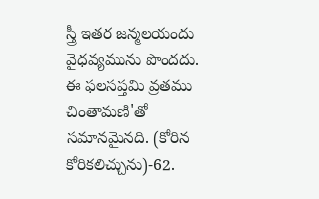స్త్రీ ఇతర జన్మలయందు వైధవ్యమును పొందదు. ఈ ఫలసప్తమి వ్రతము చింతామణి'తో సమానమైనది. (కోరిన కోరికలిచ్చును)-62.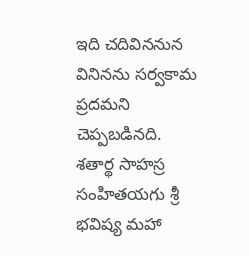ఇది చదివిననున వినినను సర్వకామ ప్రదమని చెప్పబడినది.
శతార్థ సాహస్ర సంహితయగు శ్రీ భవిష్య మహా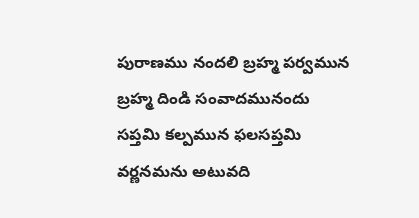పురాణము నందలి బ్రహ్మ పర్వమున బ్రహ్మ దిండి సంవాదమునందు సప్తమి కల్పమున ఫలసప్తమి వర్ణనమను అటువది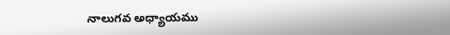నాలుగవ అధ్యాయము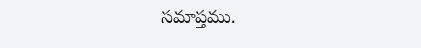సమాప్తము.